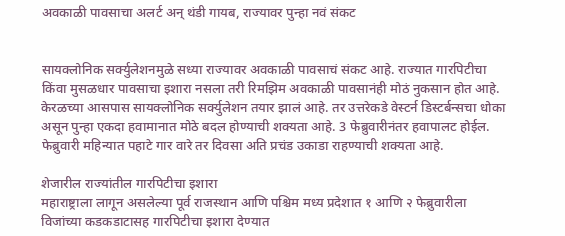अवकाळी पावसाचा अलर्ट अन् थंडी गायब, राज्यावर पुन्हा नवं संकट


सायक्लोनिक सर्क्युलेशनमुळे सध्या राज्यावर अवकाळी पावसाचं संकट आहे. राज्यात गारपिटीचा किंवा मुसळधार पावसाचा इशारा नसला तरी रिमझिम अवकाळी पावसानंही मोठं नुकसान होत आहे. केरळच्या आसपास सायक्लोनिक सर्क्युलेशन तयार झालं आहे. तर उत्तरेकडे वेस्टर्न डिस्टर्बन्सचा धोका असून पुन्हा एकदा हवामानात मोठे बदल होण्याची शक्यता आहे. 3 फेब्रुवारीनंतर हवापालट होईल. फेब्रुवारी महिन्यात पहाटे गार वारे तर दिवसा अति प्रचंड उकाडा राहण्याची शक्यता आहे.

शेजारील राज्यांतील गारपिटीचा इशारा
महाराष्ट्राला लागून असलेल्या पूर्व राजस्थान आणि पश्चिम मध्य प्रदेशात १ आणि २ फेब्रुवारीला विजांच्या कडकडाटासह गारपिटीचा इशारा देण्यात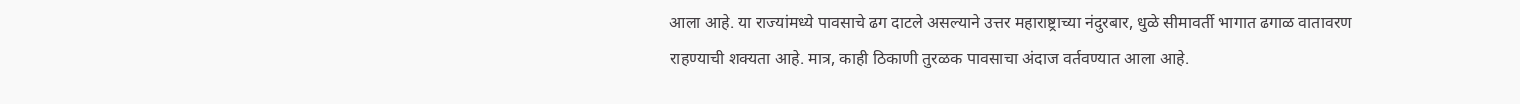आला आहे. या राज्यांमध्ये पावसाचे ढग दाटले असल्याने उत्तर महाराष्ट्राच्या नंदुरबार, धुळे सीमावर्ती भागात ढगाळ वातावरण राहण्याची शक्यता आहे. मात्र, काही ठिकाणी तुरळक पावसाचा अंदाज वर्तवण्यात आला आहे.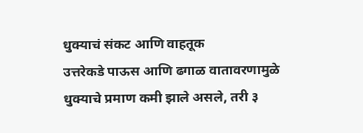धुक्याचं संकट आणि वाहतूक
उत्तरेकडे पाऊस आणि ढगाळ वातावरणामुळे धुक्याचे प्रमाण कमी झाले असले, तरी ३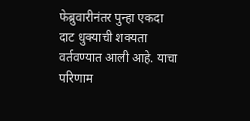फेब्रुवारीनंतर पुन्हा एकदा दाट धुक्याची शक्यता वर्तवण्यात आली आहे. याचा परिणाम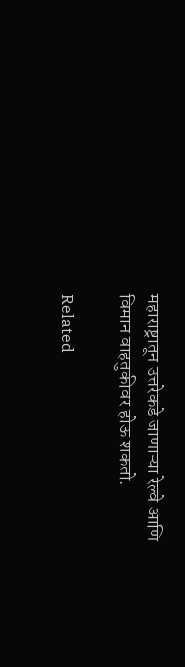महाराष्ट्रातून उत्तरेकडे जाणाऱ्या रेल्वे आणि विमान वाहतुकीवर होऊ शकतो.

Related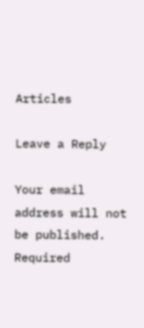Articles

Leave a Reply

Your email address will not be published. Required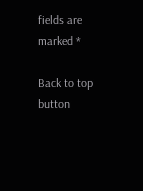fields are marked *

Back to top button